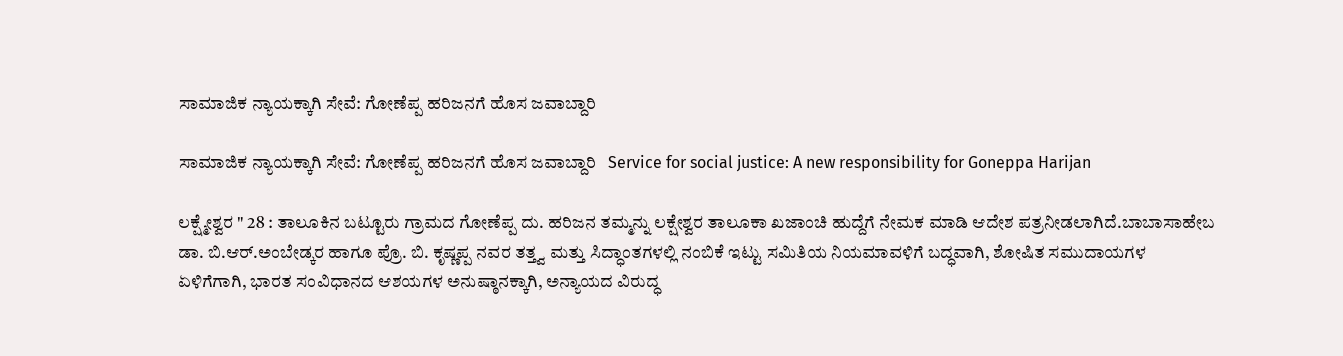ಸಾಮಾಜಿಕ ನ್ಯಾಯಕ್ಕಾಗಿ ಸೇವೆ: ಗೋಣೆಪ್ಪ ಹರಿಜನಗೆ ಹೊಸ ಜವಾಬ್ದಾರಿ

ಸಾಮಾಜಿಕ ನ್ಯಾಯಕ್ಕಾಗಿ ಸೇವೆ: ಗೋಣೆಪ್ಪ ಹರಿಜನಗೆ ಹೊಸ ಜವಾಬ್ದಾರಿ   Service for social justice: A new responsibility for Goneppa Harijan

ಲಕ್ಷ್ಮೇಶ್ವರ " 28 : ತಾಲೂಕಿನ ಬಟ್ಟೂರು ಗ್ರಾಮದ ಗೋಣೆಪ್ಪ ದು. ಹರಿಜನ ತಮ್ಮನ್ನು ಲಕ್ಷೇಶ್ವರ ತಾಲೂಕಾ ಖಜಾಂಚಿ ಹುದ್ದೆಗೆ ನೇಮಕ ಮಾಡಿ ಆದೇಶ ಪತ್ರನೀಡಲಾಗಿದೆ.ಬಾಬಾಸಾಹೇಬ ಡಾ. ಬಿ.ಆರ್‌.ಅಂಬೇಡ್ಕರ ಹಾಗೂ ಪ್ರೊ. ಬಿ. ಕೃಷ್ಣಪ್ಪ ನವರ ತತ್ತ್ವ ಮತ್ತು ಸಿದ್ಧಾಂತಗಳಲ್ಲಿ ನಂಬಿಕೆ ಇಟ್ಟು ಸಮಿತಿಯ ನಿಯಮಾವಳಿಗೆ ಬದ್ಧವಾಗಿ, ಶೋಷಿತ ಸಮುದಾಯಗಳ ಏಳಿಗೆಗಾಗಿ, ಭಾರತ ಸಂವಿಧಾನದ ಆಶಯಗಳ ಅನುಷ್ಠಾನಕ್ಕಾಗಿ, ಅನ್ಯಾಯದ ವಿರುದ್ಧ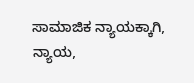ಸಾಮಾಜಿಕ ನ್ಯಾಯಕ್ಕಾಗಿ, ನ್ಯಾಯ,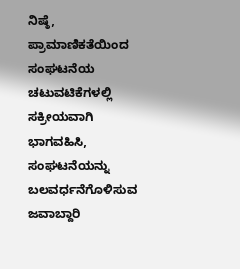ನಿಷ್ಠೆ, ಪ್ರಾಮಾಣಿಕತೆಯಿಂದ ಸಂಘಟನೆಯ ಚಟುವಟಿಕೆಗಳಲ್ಲಿ ಸಕ್ರೀಯವಾಗಿ ಭಾಗವಹಿಸಿ, ಸಂಘಟನೆಯನ್ನು ಬಲವರ್ಧನೆಗೊಳಿಸುವ ಜವಾಬ್ದಾರಿ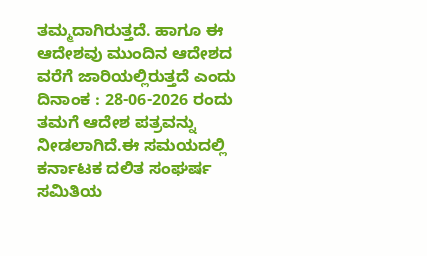ತಮ್ಮದಾಗಿರುತ್ತದೆ. ಹಾಗೂ ಈ ಆದೇಶವು ಮುಂದಿನ ಆದೇಶದ ವರೆಗೆ ಜಾರಿಯಲ್ಲಿರುತ್ತದೆ ಎಂದು ದಿನಾಂಕ : 28-06-2026 ರಂದು ತಮಗೆ ಆದೇಶ ಪತ್ರವನ್ನು ನೀಡಲಾಗಿದೆ.ಈ ಸಮಯದಲ್ಲಿ ಕರ್ನಾಟಕ ದಲಿತ ಸಂಘರ್ಷ ಸಮಿತಿಯ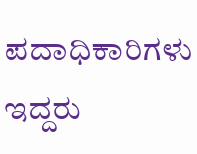ಪದಾಧಿಕಾರಿಗಳು ಇದ್ದರು